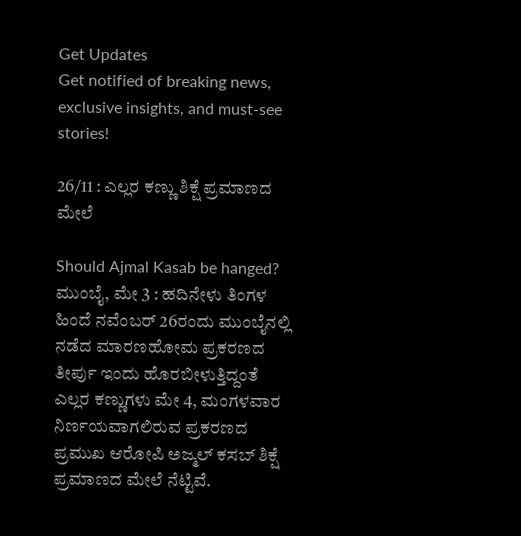Get Updates
Get notified of breaking news, exclusive insights, and must-see stories!

26/11 : ಎಲ್ಲರ ಕಣ್ಣು ಶಿಕ್ಷೆ ಪ್ರಮಾಣದ ಮೇಲೆ

Should Ajmal Kasab be hanged?
ಮುಂಬೈ, ಮೇ 3 : ಹದಿನೇಳು ತಿಂಗಳ ಹಿಂದೆ ನವೆಂಬರ್ 26ರಂದು ಮುಂಬೈನಲ್ಲಿ ನಡೆದ ಮಾರಣಹೋಮ ಪ್ರಕರಣದ ತೀರ್ಪು ಇಂದು ಹೊರಬೀಳುತ್ತಿದ್ದಂತೆ ಎಲ್ಲರ ಕಣ್ಣುಗಳು ಮೇ 4, ಮಂಗಳವಾರ ನಿರ್ಣಯವಾಗಲಿರುವ ಪ್ರಕರಣದ ಪ್ರಮುಖ ಆರೋಪಿ ಅಜ್ಮಲ್ ಕಸಬ್ ಶಿಕ್ಷೆ ಪ್ರಮಾಣದ ಮೇಲೆ ನೆಟ್ಟಿವೆ.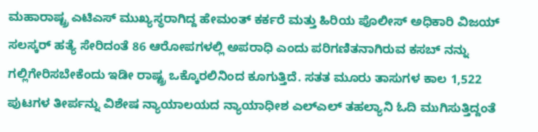ಮಹಾರಾಷ್ಟ್ರ ಎಟಿಎಸ್ ಮುಖ್ಯಸ್ಥರಾಗಿದ್ದ ಹೇಮಂತ್ ಕರ್ಕರೆ ಮತ್ತು ಹಿರಿಯ ಪೊಲೀಸ್ ಅಧಿಕಾರಿ ವಿಜಯ್ ಸಲಸ್ಕರ್ ಹತ್ಯೆ ಸೇರಿದಂತೆ 86 ಆರೋಪಗಳಲ್ಲಿ ಅಪರಾಧಿ ಎಂದು ಪರಿಗಣಿತನಾಗಿರುವ ಕಸಬ್ ನನ್ನು ಗಲ್ಲಿಗೇರಿಸಬೇಕೆಂದು ಇಡೀ ರಾಷ್ಟ್ರ ಒಕ್ಕೊರಲಿನಿಂದ ಕೂಗುತ್ತಿದೆ. ಸತತ ಮೂರು ತಾಸುಗಳ ಕಾಲ 1,522 ಪುಟಗಳ ತೀರ್ಪನ್ನು ವಿಶೇಷ ನ್ಯಾಯಾಲಯದ ನ್ಯಾಯಾಧೀಶ ಎಲ್ಎಲ್ ತಹಲ್ಯಾನಿ ಓದಿ ಮುಗಿಸುತ್ತಿದ್ದಂತೆ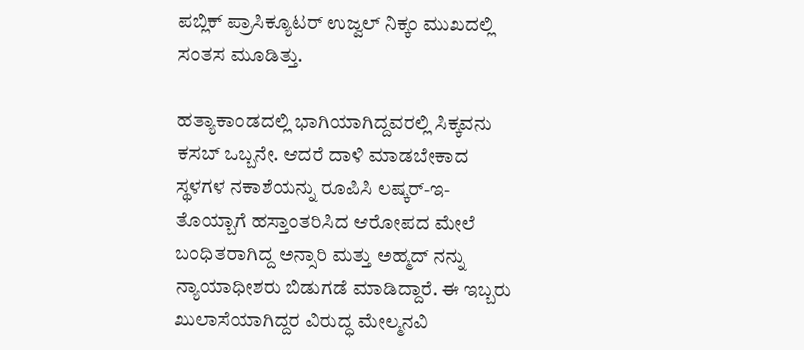ಪಬ್ಲಿಕ್ ಪ್ರಾಸಿಕ್ಯೂಟರ್ ಉಜ್ವಲ್ ನಿಕ್ಕಂ ಮುಖದಲ್ಲಿ ಸಂತಸ ಮೂಡಿತ್ತು.

ಹತ್ಯಾಕಾಂಡದಲ್ಲಿ ಭಾಗಿಯಾಗಿದ್ದವರಲ್ಲಿ ಸಿಕ್ಕವನು ಕಸಬ್ ಒಬ್ಬನೇ. ಆದರೆ ದಾಳಿ ಮಾಡಬೇಕಾದ ಸ್ಥಳಗಳ ನಕಾಶೆಯನ್ನು ರೂಪಿಸಿ ಲಷ್ಕರ್-ಇ-ತೊಯ್ಬಾಗೆ ಹಸ್ತಾಂತರಿಸಿದ ಆರೋಪದ ಮೇಲೆ ಬಂಧಿತರಾಗಿದ್ದ ಅನ್ಸಾರಿ ಮತ್ತು ಅಹ್ಮದ್ ನನ್ನು ನ್ಯಾಯಾಧೀಶರು ಬಿಡುಗಡೆ ಮಾಡಿದ್ದಾರೆ. ಈ ಇಬ್ಬರು ಖುಲಾಸೆಯಾಗಿದ್ದರ ವಿರುದ್ಧ ಮೇಲ್ಮನವಿ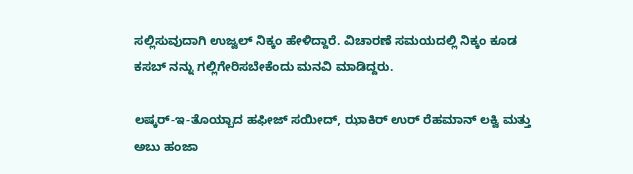ಸಲ್ಲಿಸುವುದಾಗಿ ಉಜ್ವಲ್ ನಿಕ್ಕಂ ಹೇಳಿದ್ದಾರೆ. ವಿಚಾರಣೆ ಸಮಯದಲ್ಲಿ ನಿಕ್ಕಂ ಕೂಡ ಕಸಬ್ ನನ್ನು ಗಲ್ಲಿಗೇರಿಸಬೇಕೆಂದು ಮನವಿ ಮಾಡಿದ್ದರು.

ಲಷ್ಕರ್-ಇ-ತೊಯ್ಬಾದ ಹಫೀಜ್ ಸಯೀದ್, ಝಾಕಿರ್ ಉರ್ ರೆಹಮಾನ್ ಲಕ್ವಿ ಮತ್ತು ಅಬು ಹಂಜಾ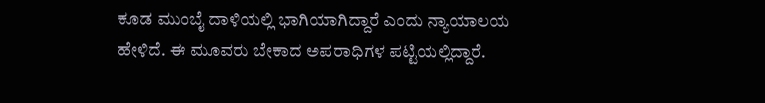ಕೂಡ ಮುಂಬೈ ದಾಳಿಯಲ್ಲಿ ಭಾಗಿಯಾಗಿದ್ದಾರೆ ಎಂದು ನ್ಯಾಯಾಲಯ ಹೇಳಿದೆ. ಈ ಮೂವರು ಬೇಕಾದ ಅಪರಾಧಿಗಳ ಪಟ್ಟಿಯಲ್ಲಿದ್ದಾರೆ.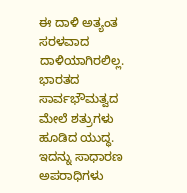ಈ ದಾಳಿ ಅತ್ಯಂತ ಸರಳವಾದ ದಾಳಿಯಾಗಿರಲಿಲ್ಲ. ಭಾರತದ ಸಾರ್ವಭೌಮತ್ವದ ಮೇಲೆ ಶತ್ರುಗಳು ಹೂಡಿದ ಯುದ್ಧ. ಇದನ್ನು ಸಾಧಾರಣ ಅಪರಾಧಿಗಳು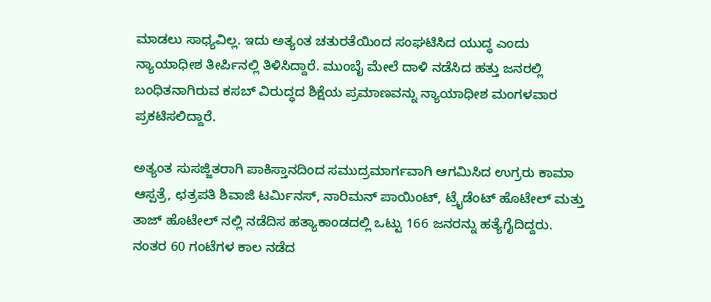ಮಾಡಲು ಸಾಧ್ಯವಿಲ್ಲ. ಇದು ಅತ್ಯಂತ ಚತುರತೆಯಿಂದ ಸಂಘಟಿಸಿದ ಯುದ್ಧ ಎಂದು ನ್ಯಾಯಾಧೀಶ ತೀರ್ಪಿನಲ್ಲಿ ತಿಳಿಸಿದ್ದಾರೆ. ಮುಂಬೈ ಮೇಲೆ ದಾಳಿ ನಡೆಸಿದ ಹತ್ತು ಜನರಲ್ಲಿ ಬಂಧಿತನಾಗಿರುವ ಕಸಬ್ ವಿರುದ್ಧದ ಶಿಕ್ಷೆಯ ಪ್ರಮಾಣವನ್ನು ನ್ಯಾಯಾಧೀಶ ಮಂಗಳವಾರ ಪ್ರಕಟಿಸಲಿದ್ದಾರೆ.

ಅತ್ಯಂತ ಸುಸಜ್ಜಿತರಾಗಿ ಪಾಕಿಸ್ತಾನದಿಂದ ಸಮುದ್ರಮಾರ್ಗವಾಗಿ ಆಗಮಿಸಿದ ಉಗ್ರರು ಕಾಮಾ ಆಸ್ಪತ್ರೆ, ಛತ್ರಪತಿ ಶಿವಾಜಿ ಟರ್ಮಿನಸ್, ನಾರಿಮನ್ ಪಾಯಿಂಟ್, ಟ್ರೈಡೆಂಟ್ ಹೊಟೇಲ್ ಮತ್ತು ತಾಜ್ ಹೊಟೇಲ್ ನಲ್ಲಿ ನಡೆದಿಸ ಹತ್ಯಾಕಾಂಡದಲ್ಲಿ ಒಟ್ಟು 166 ಜನರನ್ನು ಹತ್ಯೆಗೈದಿದ್ದರು. ನಂತರ 60 ಗಂಟೆಗಳ ಕಾಲ ನಡೆದ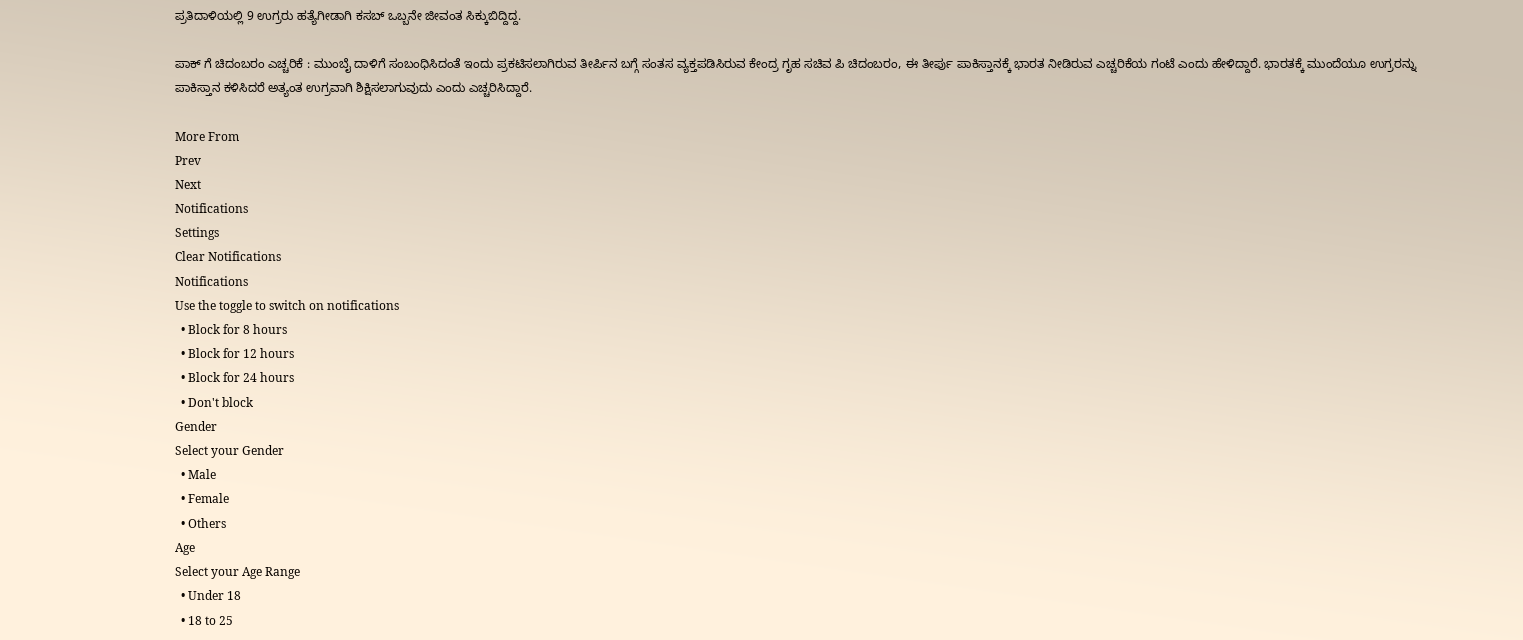ಪ್ರತಿದಾಳಿಯಲ್ಲಿ 9 ಉಗ್ರರು ಹತ್ಯೆಗೀಡಾಗಿ ಕಸಬ್ ಒಬ್ಬನೇ ಜೀವಂತ ಸಿಕ್ಕುಬಿದ್ದಿದ್ದ.

ಪಾಕ್ ಗೆ ಚಿದಂಬರಂ ಎಚ್ಚರಿಕೆ : ಮುಂಬೈ ದಾಳಿಗೆ ಸಂಬಂಧಿಸಿದಂತೆ ಇಂದು ಪ್ರಕಟಿಸಲಾಗಿರುವ ತೀರ್ಪಿನ ಬಗ್ಗೆ ಸಂತಸ ವ್ಯಕ್ತಪಡಿಸಿರುವ ಕೇಂದ್ರ ಗೃಹ ಸಚಿವ ಪಿ ಚಿದಂಬರಂ, ಈ ತೀರ್ಪು ಪಾಕಿಸ್ತಾನಕ್ಕೆ ಭಾರತ ನೀಡಿರುವ ಎಚ್ಚರಿಕೆಯ ಗಂಟೆ ಎಂದು ಹೇಳಿದ್ದಾರೆ. ಭಾರತಕ್ಕೆ ಮುಂದೆಯೂ ಉಗ್ರರನ್ನು ಪಾಕಿಸ್ತಾನ ಕಳಿಸಿದರೆ ಅತ್ಯಂತ ಉಗ್ರವಾಗಿ ಶಿಕ್ಷಿಸಲಾಗುವುದು ಎಂದು ಎಚ್ಚರಿಸಿದ್ದಾರೆ.

More From
Prev
Next
Notifications
Settings
Clear Notifications
Notifications
Use the toggle to switch on notifications
  • Block for 8 hours
  • Block for 12 hours
  • Block for 24 hours
  • Don't block
Gender
Select your Gender
  • Male
  • Female
  • Others
Age
Select your Age Range
  • Under 18
  • 18 to 25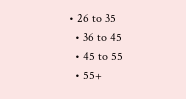• 26 to 35
  • 36 to 45
  • 45 to 55
  • 55+